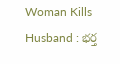Woman Kills Husband : భర్త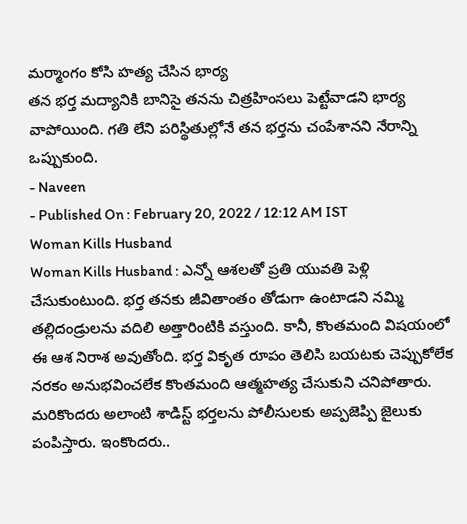మర్మాంగం కోసి హత్య చేసిన భార్య
తన భర్త మద్యానికి బానిసై తనను చిత్రహింసలు పెట్టేవాడని భార్య వాపోయింది. గతి లేని పరిస్థితుల్లోనే తన భర్తను చంపేశానని నేరాన్ని ఒప్పుకుంది.
- Naveen
- Published On : February 20, 2022 / 12:12 AM IST
Woman Kills Husband
Woman Kills Husband : ఎన్నో ఆశలతో ప్రతి యువతి పెళ్లి చేసుకుంటుంది. భర్త తనకు జీవితాంతం తోడుగా ఉంటాడని నమ్మి తల్లిదండ్రులను వదిలి అత్తారింటికి వస్తుంది. కానీ, కొంతమంది విషయంలో ఈ ఆశ నిరాశ అవుతోంది. భర్త వికృత రూపం తెలిసి బయటకు చెప్పుకోలేక నరకం అనుభవించలేక కొంతమంది ఆత్మహత్య చేసుకుని చనిపోతారు. మరికొందరు అలాంటి శాడిస్ట్ భర్తలను పోలీసులకు అప్పజెప్పి జైలుకు పంపిస్తారు. ఇంకొందరు..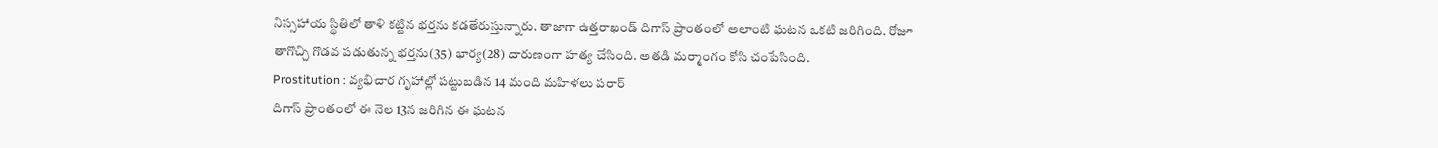నిస్సహాయ స్థితిలో తాళి కట్టిన భర్తను కడతేరుస్తున్నారు. తాజాగా ఉత్తరాఖండ్ దిగాస్ ప్రాంతంలో అలాంటి ఘటన ఒకటి జరిగింది. రోజూ తాగొచ్చి గొడవ పడుతున్న భర్తను(35) భార్య(28) దారుణంగా హత్య చేసింది. అతడి మర్మాంగం కోసి చంపేసింది.
Prostitution : వ్యభిచార గృహాల్లో పట్టుబడిన 14 మంది మహిళలు పరార్
దిగాస్ ప్రాంతంలో ఈ నెల 13న జరిగిన ఈ ఘటన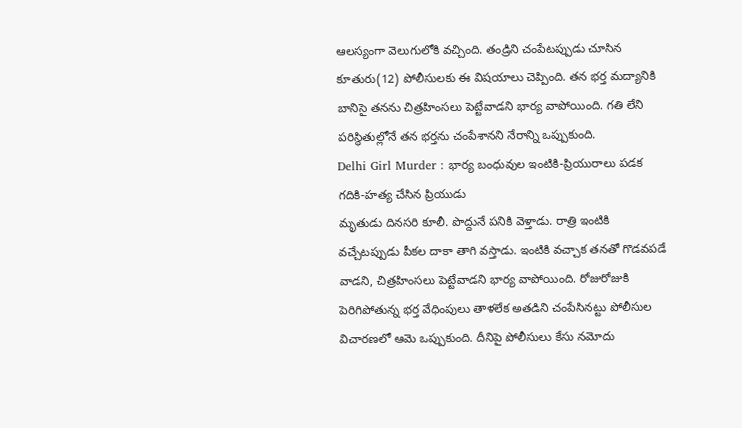ఆలస్యంగా వెలుగులోకి వచ్చింది. తండ్రిని చంపేటప్పుడు చూసిన కూతురు(12) పోలీసులకు ఈ విషయాలు చెప్పింది. తన భర్త మద్యానికి బానిసై తనను చిత్రహింసలు పెట్టేవాడని భార్య వాపోయింది. గతి లేని పరిస్థితుల్లోనే తన భర్తను చంపేశానని నేరాన్ని ఒప్పుకుంది.
Delhi Girl Murder : భార్య బంధువుల ఇంటికి-ప్రియురాలు పడక గదికి-హత్య చేసిన ప్రియుడు
మృతుడు దినసరి కూలీ. పొద్దునే పనికి వెళ్తాడు. రాత్రి ఇంటికి వచ్చేటప్పుడు పీకల దాకా తాగి వస్తాడు. ఇంటికి వచ్చాక తనతో గొడవపడే వాడని, చిత్రహింసలు పెట్టేవాడని భార్య వాపోయింది. రోజురోజుకి పెరిగిపోతున్న భర్త వేధింపులు తాళలేక అతడిని చంపేసినట్టు పోలీసుల విచారణలో ఆమె ఒప్పుకుంది. దీనిపై పోలీసులు కేసు నమోదు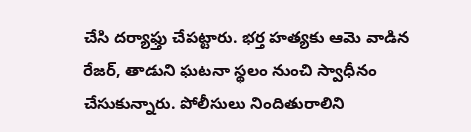చేసి దర్యాఫ్తు చేపట్టారు. భర్త హత్యకు ఆమె వాడిన రేజర్, తాడుని ఘటనా స్థలం నుంచి స్వాధీనం చేసుకున్నారు. పోలీసులు నిందితురాలిని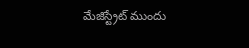మేజిస్ట్రేట్ ముందు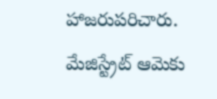హాజరుపరిచారు. మేజిస్ట్రేట్ ఆమెకు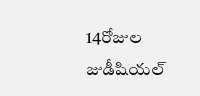14రోజుల జుడీషియల్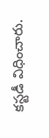కస్టడీ విధించారు.